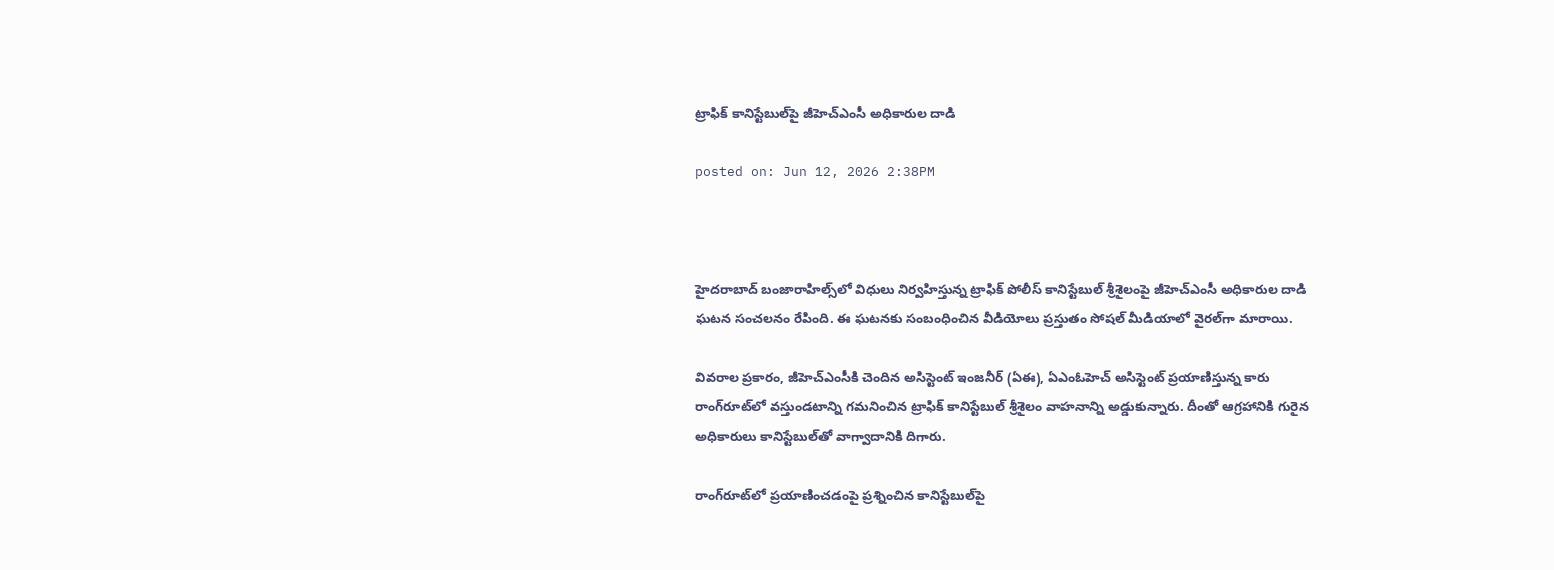ట్రాఫిక్ కానిస్టేబుల్‌పై జీహెచ్‌ఎంసీ అధికారుల దాడి

posted on: Jun 12, 2026 2:38PM



హైదరాబాద్‌ బంజారాహిల్స్‌లో విధులు నిర్వహిస్తున్న ట్రాఫిక్ పోలీస్ కానిస్టేబుల్ శ్రీశైలంపై జీహెచ్‌ఎంసీ అధికారుల దాడి ఘటన సంచలనం రేపింది. ఈ ఘటనకు సంబంధించిన వీడియోలు ప్రస్తుతం సోషల్ మీడియాలో వైరల్‌గా మారాయి.

వివరాల ప్రకారం, జీహెచ్‌ఎంసీకి చెందిన అసిస్టెంట్ ఇంజనీర్ (ఏఈ), ఏఎంఓహెచ్‌ అసిస్టెంట్ ప్రయాణిస్తున్న కారు రాంగ్‌రూట్‌లో వస్తుండటాన్ని గమనించిన ట్రాఫిక్ కానిస్టేబుల్ శ్రీశైలం వాహనాన్ని అడ్డుకున్నారు. దీంతో ఆగ్రహానికి గురైన అధికారులు కానిస్టేబుల్‌తో వాగ్వాదానికి దిగారు.

రాంగ్‌రూట్‌లో ప్రయాణించడంపై ప్రశ్నించిన కానిస్టేబుల్‌పై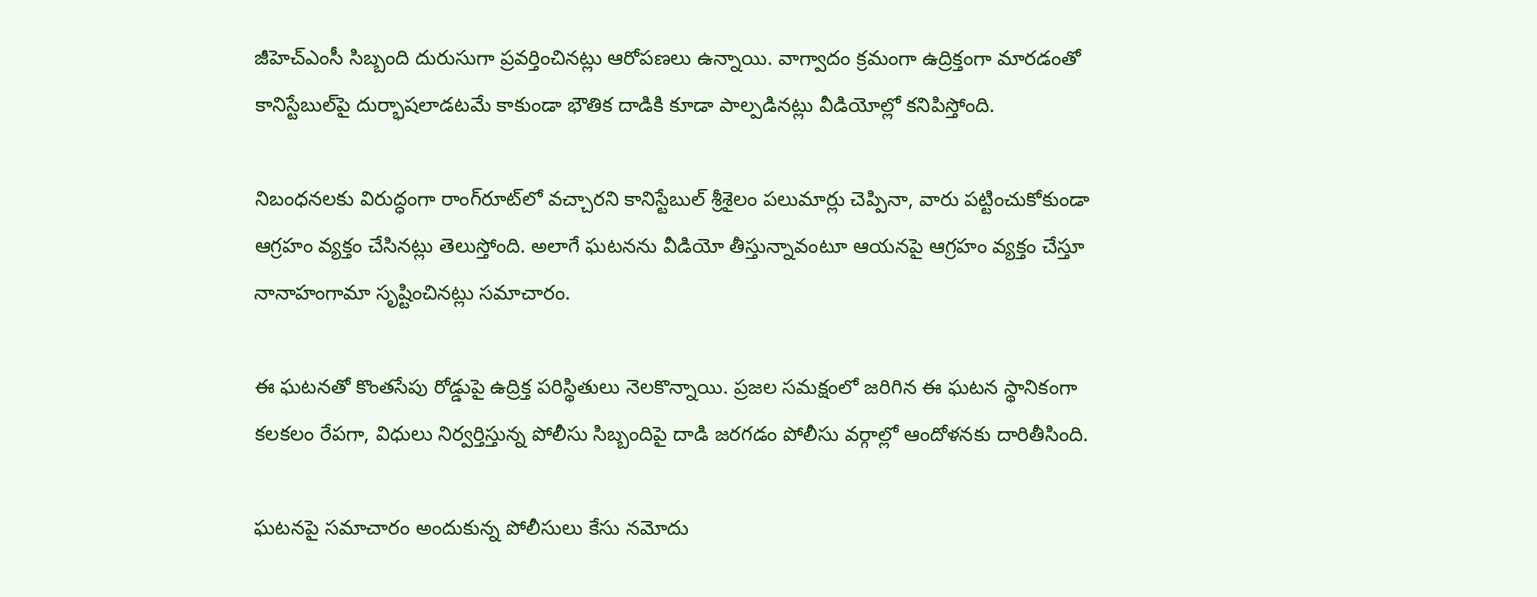జీహెచ్‌ఎంసీ సిబ్బంది దురుసుగా ప్రవర్తించినట్లు ఆరోపణలు ఉన్నాయి. వాగ్వాదం క్రమంగా ఉద్రిక్తంగా మారడంతో కానిస్టేబుల్‌పై దుర్భాషలాడటమే కాకుండా భౌతిక దాడికి కూడా పాల్పడినట్లు వీడియోల్లో కనిపిస్తోంది.

నిబంధనలకు విరుద్ధంగా రాంగ్‌రూట్‌లో వచ్చారని కానిస్టేబుల్ శ్రీశైలం పలుమార్లు చెప్పినా, వారు పట్టించుకోకుండా ఆగ్రహం వ్యక్తం చేసినట్లు తెలుస్తోంది. అలాగే ఘటనను వీడియో తీస్తున్నావంటూ ఆయనపై ఆగ్రహం వ్యక్తం చేస్తూ నానాహంగామా సృష్టించినట్లు సమాచారం.

ఈ ఘటనతో కొంతసేపు రోడ్డుపై ఉద్రిక్త పరిస్థితులు నెలకొన్నాయి. ప్రజల సమక్షంలో జరిగిన ఈ ఘటన స్థానికంగా కలకలం రేపగా, విధులు నిర్వర్తిస్తున్న పోలీసు సిబ్బందిపై దాడి జరగడం పోలీసు వర్గాల్లో ఆందోళనకు దారితీసింది.

ఘటనపై సమాచారం అందుకున్న పోలీసులు కేసు నమోదు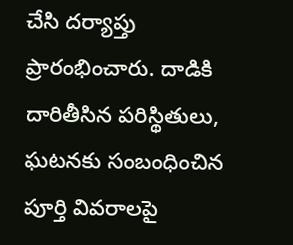చేసి దర్యాప్తు ప్రారంభించారు. దాడికి దారితీసిన పరిస్థితులు, ఘటనకు సంబంధించిన పూర్తి వివరాలపై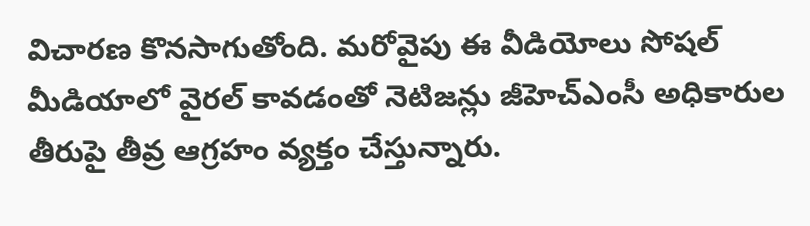విచారణ కొనసాగుతోంది. మరోవైపు ఈ వీడియోలు సోషల్ మీడియాలో వైరల్ కావడంతో నెటిజన్లు జీహెచ్‌ఎంసీ అధికారుల తీరుపై తీవ్ర ఆగ్రహం వ్యక్తం చేస్తున్నారు.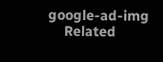google-ad-img
    Related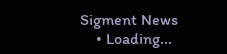Sigment News
    • Loading...